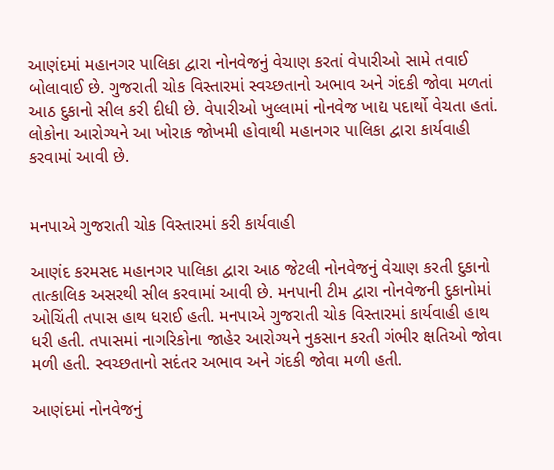આણંદમાં મહાનગર પાલિકા દ્વારા નોનવેજનું વેચાણ કરતાં વેપારીઓ સામે તવાઈ બોલાવાઈ છે. ગુજરાતી ચોક વિસ્તારમાં સ્વચ્છતાનો અભાવ અને ગંદકી જોવા મળતાં આઠ દુકાનો સીલ કરી દીધી છે. વેપારીઓ ખુલ્લામાં નોનવેજ ખાદ્ય પદાર્થો વેચતા હતાં. લોકોના આરોગ્યને આ ખોરાક જોખમી હોવાથી મહાનગર પાલિકા દ્વારા કાર્યવાહી કરવામાં આવી છે.


મનપાએ ગુજરાતી ચોક વિસ્તારમાં કરી કાર્યવાહી

આણંદ કરમસદ મહાનગર પાલિકા દ્વારા આઠ જેટલી નોનવેજનું વેચાણ કરતી દુકાનો તાત્કાલિક અસરથી સીલ કરવામાં આવી છે. મનપાની ટીમ દ્વારા નોનવેજની દુકાનોમાં ઓચિંતી તપાસ હાથ ધરાઈ હતી. મનપાએ ગુજરાતી ચોક વિસ્તારમાં કાર્યવાહી હાથ ધરી હતી. તપાસમાં નાગરિકોના જાહેર આરોગ્યને નુકસાન કરતી ગંભીર ક્ષતિઓ જોવા મળી હતી. સ્વચ્છતાનો સદંતર અભાવ અને ગંદકી જોવા મળી હતી.

આણંદમાં નોનવેજનું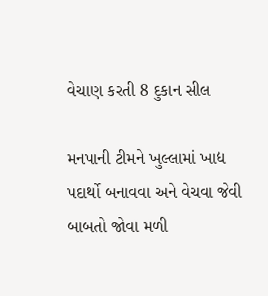વેચાણ કરતી 8 દુકાન સીલ

મનપાની ટીમને ખુલ્લામાં ખાદ્ય પદાર્થો બનાવવા અને વેચવા જેવી બાબતો જોવા મળી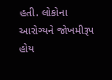હતી. લોકોના આરોગ્યને જોખમીરૂપ હોય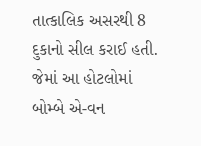તાત્કાલિક અસરથી 8 દુકાનો સીલ કરાઈ હતી. જેમાં આ હોટલોમાં બોમ્બે એ-વન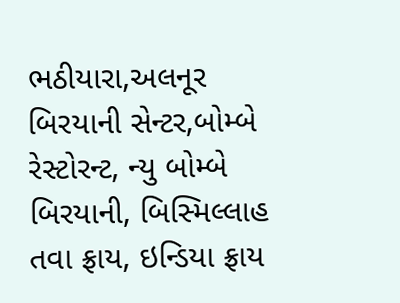ભઠીયારા,અલનૂર બિરયાની સેન્ટર,બોમ્બે રેસ્ટોરન્ટ, ન્યુ બોમ્બે બિરયાની, બિસ્મિલ્લાહ તવા ફ્રાય, ઇન્ડિયા ફ્રાય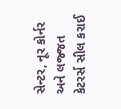સેન્ટર, નૂર કોર્નર અને લજ્જત કેટરર્સ સીલ કરાઈ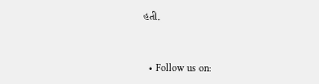હતી.


  • Follow us on: